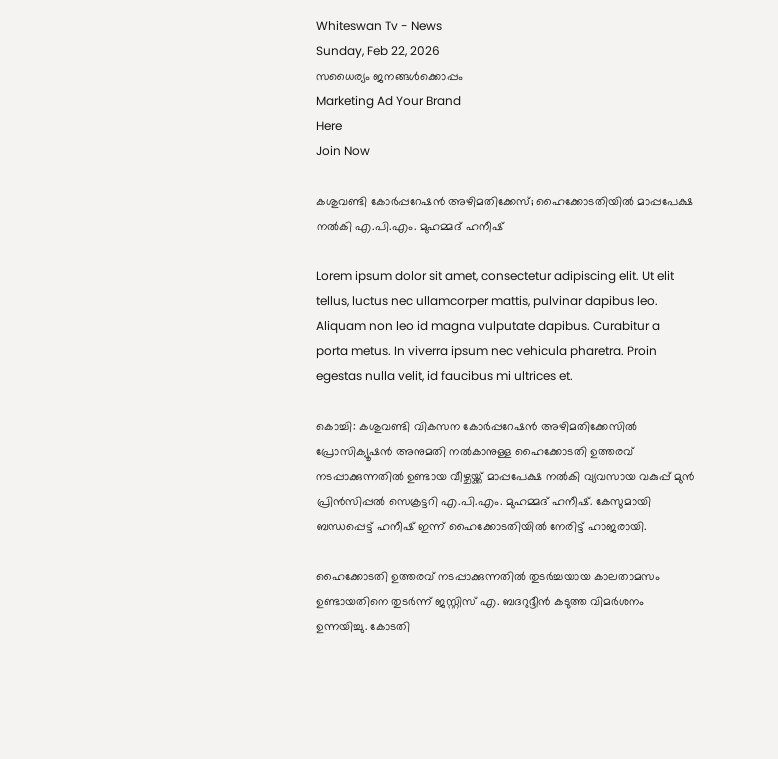Whiteswan Tv - News
Sunday, Feb 22, 2026
സധൈര്യം ജനങ്ങൾക്കൊപ്പം
Marketing Ad Your Brand
Here
Join Now

കശുവണ്ടി കോർപ്പറേഷൻ അഴിമതിക്കേസ്; ഹൈക്കോടതിയിൽ മാപ്പപേക്ഷ നൽകി എ.പി.എം. മുഹമ്മദ് ഹനീഷ്

Lorem ipsum dolor sit amet, consectetur adipiscing elit. Ut elit tellus, luctus nec ullamcorper mattis, pulvinar dapibus leo. Aliquam non leo id magna vulputate dapibus. Curabitur a porta metus. In viverra ipsum nec vehicula pharetra. Proin egestas nulla velit, id faucibus mi ultrices et.

കൊച്ചി: കശുവണ്ടി വികസന കോർപ്പറേഷൻ അഴിമതിക്കേസിൽ പ്രോസിക്യൂഷൻ അനുമതി നൽകാനുള്ള ഹൈക്കോടതി ഉത്തരവ് നടപ്പാക്കുന്നതിൽ ഉണ്ടായ വീഴ്ചയ്ക്ക് മാപ്പപേക്ഷ നൽകി വ്യവസായ വകുപ്പ് മുൻ പ്രിൻസിപ്പൽ സെക്രട്ടറി എ.പി.എം. മുഹമ്മദ് ഹനീഷ്. കേസുമായി ബന്ധപ്പെട്ട് ഹനീഷ് ഇന്ന് ഹൈക്കോടതിയിൽ നേരിട്ട് ഹാജരായി.

ഹൈക്കോടതി ഉത്തരവ് നടപ്പാക്കുന്നതിൽ തുടർച്ചയായ കാലതാമസം ഉണ്ടായതിനെ തുടർന്ന് ജസ്റ്റിസ് എ. ബദറുദ്ദീൻ കടുത്ത വിമർശനം ഉന്നയിച്ചു. കോടതി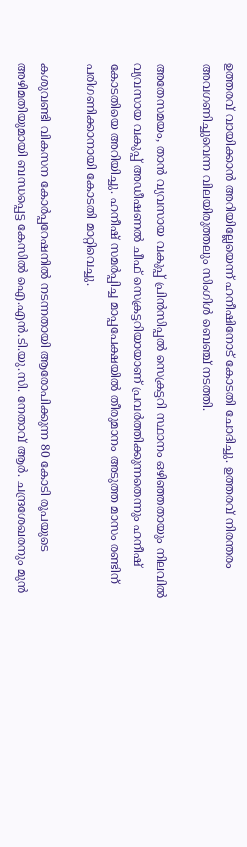ഉത്തരവ് വായിക്കാൻ അറിയില്ലേയെന്ന് ഹനീഷിനോട് കോടതി ചോദിച്ചു. ഉത്തരവ് നിരന്തരം അവഗണിച്ചുവെന്ന വിലയിരുത്തലും സിംഗിൾ ബെഞ്ച് നടത്തി.

അതേസമയം, താൻ വ്യവസായ വകുപ്പ് പ്രിൻസിപ്പൽ സെക്രട്ടറി സ്ഥാനം ഒഴിഞ്ഞതായും നിലവിൽ വ്യവസായ വകുപ്പ് അഡീഷണൽ ചീഫ് സെക്രട്ടറിയായാണ് പ്രവർത്തിക്കുന്നതെന്നും ഹനീഷ് കോടതിയെ അറിയിച്ചു. ഹനീഷ് സമർപ്പിച്ച മാപ്പപേക്ഷയിൽ തീരുമാനം അടുത്ത മാസം രണ്ടിന് പരിഗണിക്കാനായി കോടതി മാറ്റിവെച്ചു.

കശുവണ്ടി വികസന കോർപ്പറേഷനിൽ നടന്നതായി ആരോപിക്കുന്ന 80 കോടി രൂപയുടെ അഴിമതിയുമായി ബന്ധപ്പെട്ട കേസിൽ ഐ.എൻ.ടി.യു.സി. നേതാവ് ആർ. ചന്ദ്രശേഖരനും മുൻ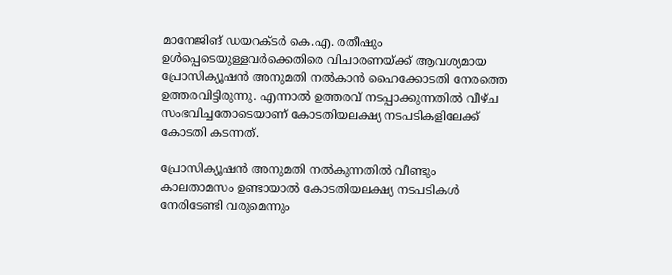മാനേജിങ് ഡയറക്ടർ കെ.എ. രതീഷും ഉൾപ്പെടെയുള്ളവർക്കെതിരെ വിചാരണയ്ക്ക് ആവശ്യമായ പ്രോസിക്യൂഷൻ അനുമതി നൽകാൻ ഹൈക്കോടതി നേരത്തെ ഉത്തരവിട്ടിരുന്നു. എന്നാൽ ഉത്തരവ് നടപ്പാക്കുന്നതിൽ വീഴ്ച സംഭവിച്ചതോടെയാണ് കോടതിയലക്ഷ്യ നടപടികളിലേക്ക് കോടതി കടന്നത്.

പ്രോസിക്യൂഷൻ അനുമതി നൽകുന്നതിൽ വീണ്ടും കാലതാമസം ഉണ്ടായാൽ കോടതിയലക്ഷ്യ നടപടികൾ നേരിടേണ്ടി വരുമെന്നും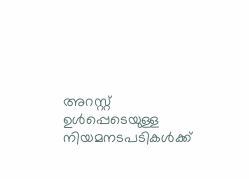അറസ്റ്റ് ഉൾപ്പെടെയുള്ള നിയമനടപടികൾക്ക്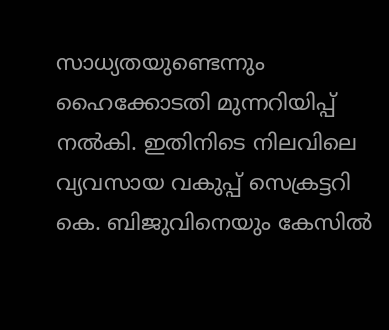സാധ്യതയുണ്ടെന്നും ഹൈക്കോടതി മുന്നറിയിപ്പ് നൽകി. ഇതിനിടെ നിലവിലെ വ്യവസായ വകുപ്പ് സെക്രട്ടറി കെ. ബിജുവിനെയും കേസിൽ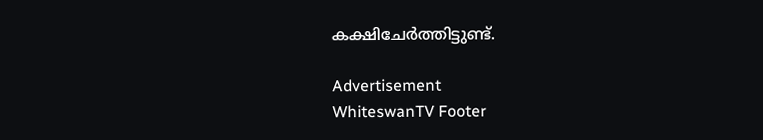കക്ഷിചേർത്തിട്ടുണ്ട്.

Advertisement
WhiteswanTV Footer